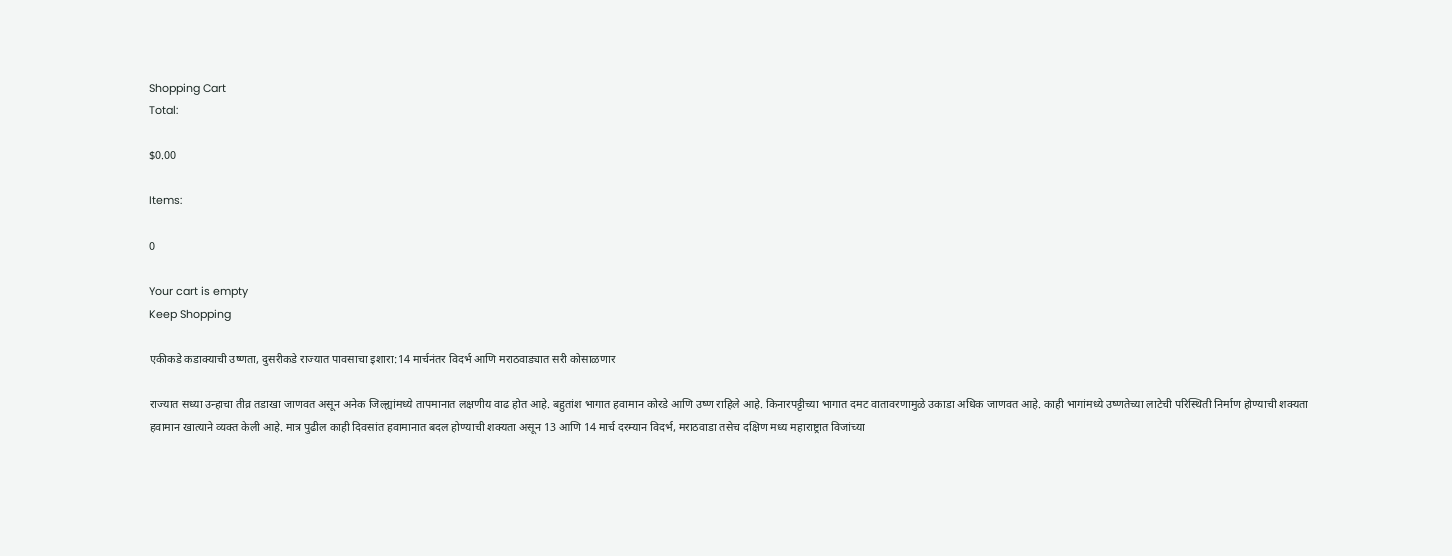Shopping Cart
Total:

$0.00

Items:

0

Your cart is empty
Keep Shopping

एकीकडे कडाक्याची उष्णता, दुसरीकडे राज्यात पावसाचा इशारा:14 मार्चनंतर विदर्भ आणि मराठवाड्यात सरी कोसाळणार

राज्यात सध्या उन्हाचा तीव्र तडाखा जाणवत असून अनेक जिल्ह्यांमध्ये तापमानात लक्षणीय वाढ होत आहे. बहुतांश भागात हवामान कोरडे आणि उष्ण राहिले आहे. किनारपट्टीच्या भागात दमट वातावरणामुळे उकाडा अधिक जाणवत आहे. काही भागांमध्ये उष्णतेच्या लाटेची परिस्थिती निर्माण होण्याची शक्यता हवामान खात्याने व्यक्त केली आहे. मात्र पुढील काही दिवसांत हवामानात बदल होण्याची शक्यता असून 13 आणि 14 मार्च दरम्यान विदर्भ, मराठवाडा तसेच दक्षिण मध्य महाराष्ट्रात विजांच्या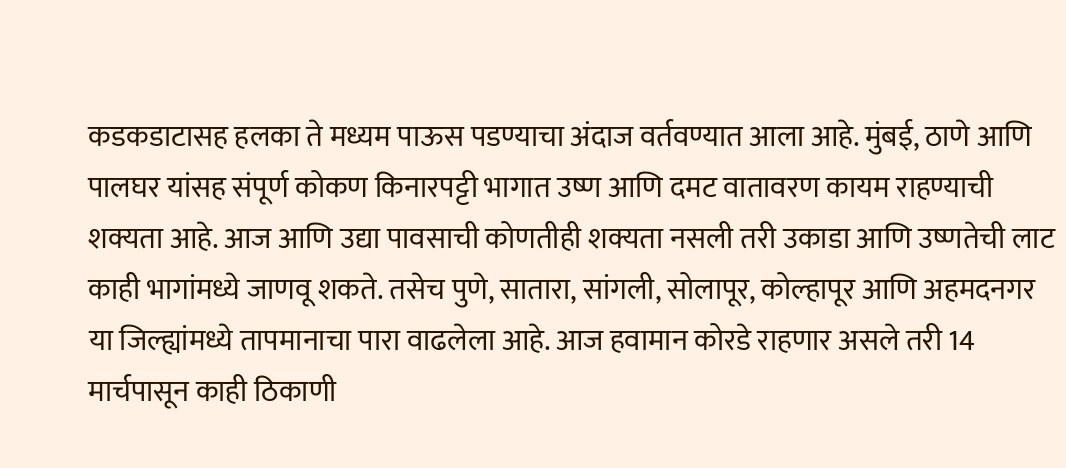कडकडाटासह हलका ते मध्यम पाऊस पडण्याचा अंदाज वर्तवण्यात आला आहे. मुंबई, ठाणे आणि पालघर यांसह संपूर्ण कोकण किनारपट्टी भागात उष्ण आणि दमट वातावरण कायम राहण्याची शक्यता आहे. आज आणि उद्या पावसाची कोणतीही शक्यता नसली तरी उकाडा आणि उष्णतेची लाट काही भागांमध्ये जाणवू शकते. तसेच पुणे, सातारा, सांगली, सोलापूर, कोल्हापूर आणि अहमदनगर या जिल्ह्यांमध्ये तापमानाचा पारा वाढलेला आहे. आज हवामान कोरडे राहणार असले तरी 14 मार्चपासून काही ठिकाणी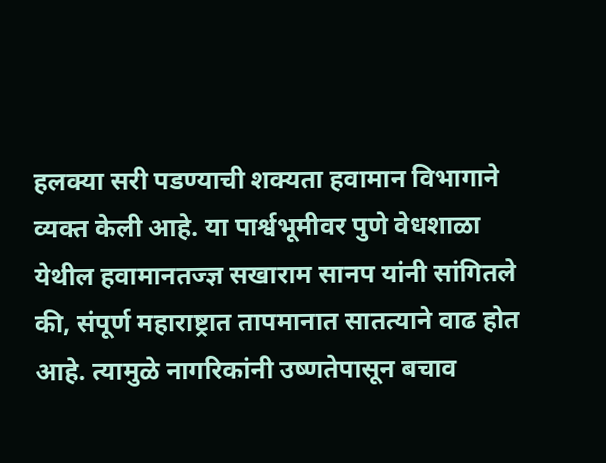हलक्या सरी पडण्याची शक्यता हवामान विभागाने व्यक्त केली आहे. या पार्श्वभूमीवर पुणे वेधशाळा येथील हवामानतज्ज्ञ सखाराम सानप यांनी सांगितले की, संपूर्ण महाराष्ट्रात तापमानात सातत्याने वाढ होत आहे. त्यामुळे नागरिकांनी उष्णतेपासून बचाव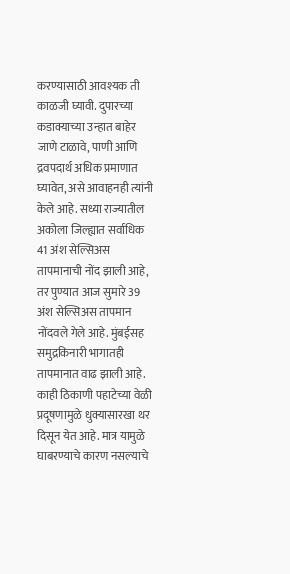करण्यासाठी आवश्यक ती काळजी घ्यावी. दुपारच्या कडाक्याच्या उन्हात बाहेर जाणे टाळावे, पाणी आणि द्रवपदार्थ अधिक प्रमाणात घ्यावेत, असे आवाहनही त्यांनी केले आहे. सध्या राज्यातील अकोला जिल्ह्यात सर्वाधिक 41 अंश सेल्सिअस तापमानाची नोंद झाली आहे, तर पुण्यात आज सुमारे 39 अंश सेल्सिअस तापमान नोंदवले गेले आहे. मुंबईसह समुद्रकिनारी भागातही तापमानात वाढ झाली आहे. काही ठिकाणी पहाटेच्या वेळी प्रदूषणामुळे धुक्यासारखा थर दिसून येत आहे. मात्र यामुळे घाबरण्याचे कारण नसल्याचे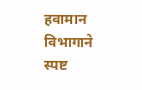हवामान विभागाने स्पष्ट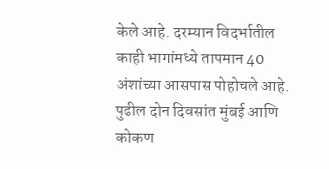केले आहे. दरम्यान विदर्भातील काही भागांमध्ये तापमान 40 अंशांच्या आसपास पोहोचले आहे. पुढील दोन दिवसांत मुंबई आणि कोकण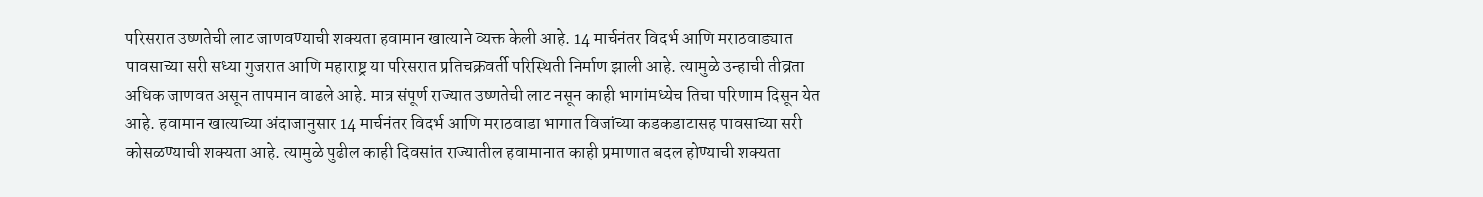परिसरात उष्णतेची लाट जाणवण्याची शक्यता हवामान खात्याने व्यक्त केली आहे. 14 मार्चनंतर विदर्भ आणि मराठवाड्यात पावसाच्या सरी सध्या गुजरात आणि महाराष्ट्र या परिसरात प्रतिचक्रवर्ती परिस्थिती निर्माण झाली आहे. त्यामुळे उन्हाची तीव्रता अधिक जाणवत असून तापमान वाढले आहे. मात्र संपूर्ण राज्यात उष्णतेची लाट नसून काही भागांमध्येच तिचा परिणाम दिसून येत आहे. हवामान खात्याच्या अंदाजानुसार 14 मार्चनंतर विदर्भ आणि मराठवाडा भागात विजांच्या कडकडाटासह पावसाच्या सरी कोसळण्याची शक्यता आहे. त्यामुळे पुढील काही दिवसांत राज्यातील हवामानात काही प्रमाणात बदल होण्याची शक्यता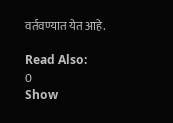वर्तवण्यात येत आहे.

Read Also:
0
Show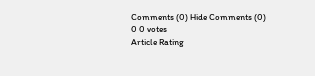Comments (0) Hide Comments (0)
0 0 votes
Article Rating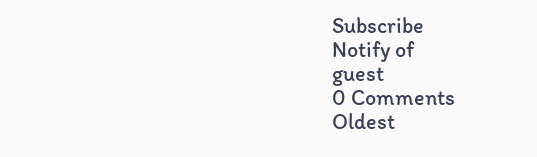Subscribe
Notify of
guest
0 Comments
Oldest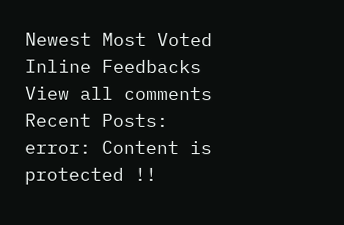Newest Most Voted
Inline Feedbacks
View all comments
Recent Posts:
error: Content is protected !!